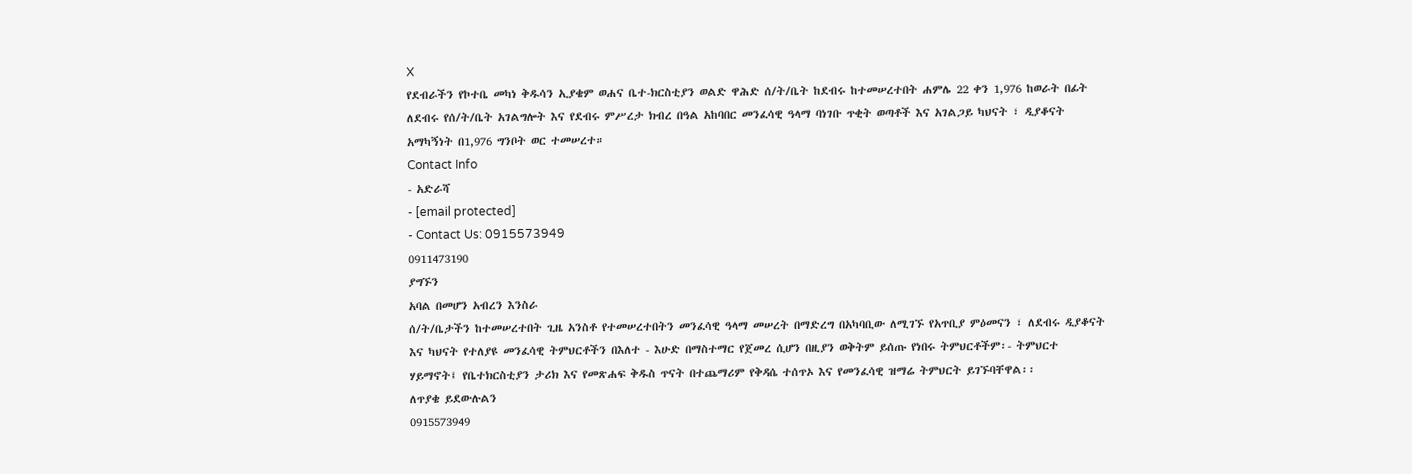X
የደብራችን የኮተቤ መካነ ቅዱሳን ኢያቄም ወሐና ቤተ-ክርስቲያን ወልድ ዋሕድ ሰ/ት/ቤት ከደብሩ ከተመሠረተበት ሐምሌ 22 ቀን 1,976 ከወራት በፊት ለደብሩ የሰ/ት/ቤት አገልግሎት እና የደብሩ ምሥረታ ክብረ በዓል አከባበር መንፈሳዊ ዓላማ ባነገቡ ጥቂት ወጣቶች እና አገልጋይ ካህናት ፣ ዲያቆናት አማካኝነት በ1,976 ግንቦት ወር ተመሠረተ።
Contact Info
- አድራሻ
- [email protected]
- Contact Us: 0915573949
0911473190
ያግኙን
አባል በመሆን አብረን እንስራ
ሰ/ት/ቤታችን ከተመሠረተበት ጊዜ አንስቶ የተመሠረተበትን መንፈሳዊ ዓላማ መሠረት በማድረግ በአካባቢው ለሚገኙ የአጥቢያ ምዕመናን ፣ ለደብሩ ዲያቆናት እና ካህናት የተለያዩ መንፈሳዊ ትምህርቶችን በእለተ - እሁድ በማስተማር የጀመረ ሲሆን በዚያን ወቅትም ይሰጡ የነበሩ ትምህርቶችም፡- ትምህርተ ሃይማኖት፤ የቤተክርስቲያን ታሪክ እና የመጽሐፍ ቅዱስ ጥናት በተጨማሪም የቅዳሴ ተሰጥኦ እና የመንፈሳዊ ዝማሬ ትምህርት ይገኙባቸዋል፡፡
ለጥያቄ ይደውሉልን
0915573949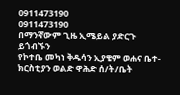0911473190
0911473190
በማንኛውም ጊዜ ኢሜይል ያድርጉ
ይጎብኙን
የኮተቤ መካነ ቅዱሳን ኢያቄም ወሐና ቤተ-ክርስቲያን ወልድ ዋሕድ ሰ/ት/ቤት